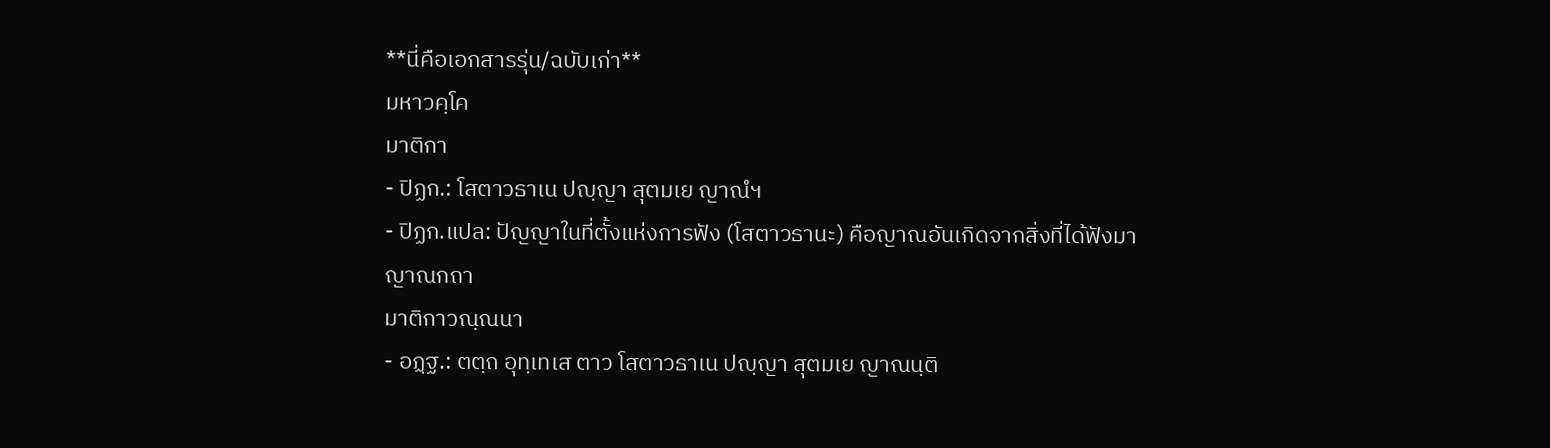**นี่คือเอกสารรุ่น/ฉบับเก่า**
มหาวคฺโค
มาติกา
- ปิฏก.: โสตาวธาเน ปญฺญา สุตมเย ญาณํฯ
- ปิฏก.แปล: ปัญญาในที่ตั้งแห่งการฟัง (โสตาวธานะ) คือญาณอันเกิดจากสิ่งที่ได้ฟังมา
ญาณกถา
มาติกาวณฺณนา
- อฏฺฐ.: ตตฺถ อุทฺเทเส ตาว โสตาวธาเน ปญฺญา สุตมเย ญาณนฺติ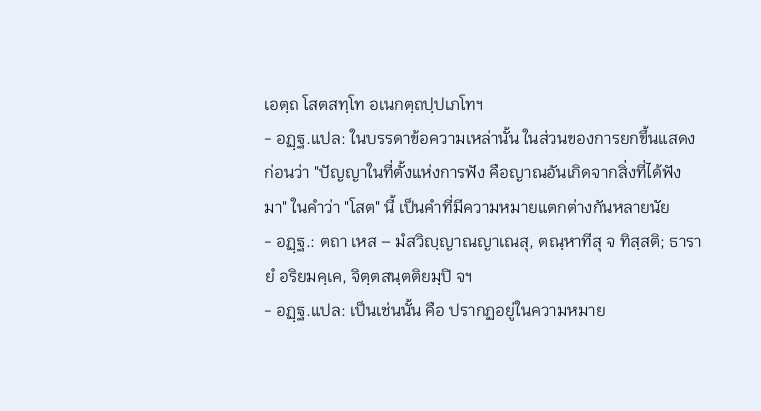เอตฺถ โสตสทฺโท อเนกตฺถปฺปเภโทฯ
- อฏฺฐ.แปล: ในบรรดาข้อความเหล่านั้น ในส่วนของการยกขึ้นแสดงก่อนว่า "ปัญญาในที่ตั้งแห่งการฟัง คือญาณอันเกิดจากสิ่งที่ได้ฟังมา" ในคำว่า "โสต" นี้ เป็นคำที่มีความหมายแตกต่างกันหลายนัย
- อฏฺฐ.: ตถา เหส – มํสวิญฺญาณญาเณสุ, ตณฺหาทีสุ จ ทิสฺสติ; ธารายํ อริยมคฺเค, จิตฺตสนฺตติยมฺปิ จฯ
- อฏฺฐ.แปล: เป็นเช่นนั้น คือ ปรากฏอยู่ในความหมาย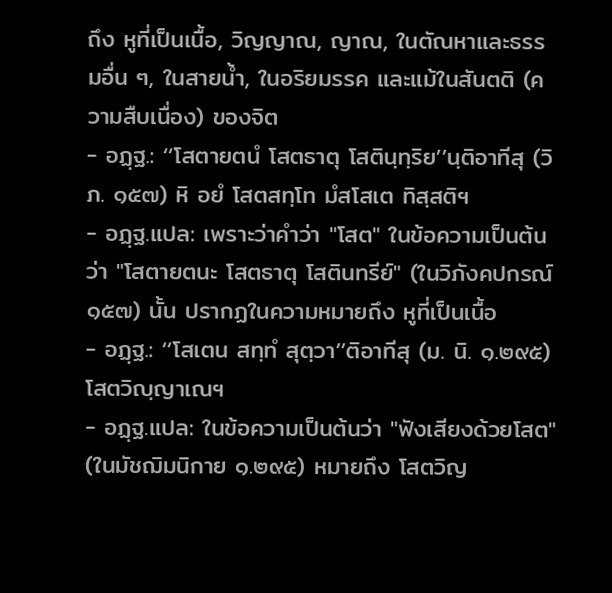ถึง หูที่เป็นเนื้อ, วิญญาณ, ญาณ, ในตัณหาและธรรมอื่น ๆ, ในสายน้ำ, ในอริยมรรค และแม้ในสันตติ (ความสืบเนื่อง) ของจิต
- อฏฺฐ.: ‘‘โสตายตนํ โสตธาตุ โสตินฺทฺริย’’นฺติอาทีสุ (วิภ. ๑๕๗) หิ อยํ โสตสทฺโท มํสโสเต ทิสฺสติฯ
- อฏฺฐ.แปล: เพราะว่าคำว่า "โสต" ในข้อความเป็นต้นว่า "โสตายตนะ โสตธาตุ โสตินทรีย์" (ในวิภังคปกรณ์ ๑๕๗) นั้น ปรากฏในความหมายถึง หูที่เป็นเนื้อ
- อฏฺฐ.: ‘‘โสเตน สทฺทํ สุตฺวา’’ติอาทีสุ (ม. นิ. ๑.๒๙๕) โสตวิญฺญาเณฯ
- อฏฺฐ.แปล: ในข้อความเป็นต้นว่า "ฟังเสียงด้วยโสต" (ในมัชฌิมนิกาย ๑.๒๙๕) หมายถึง โสตวิญ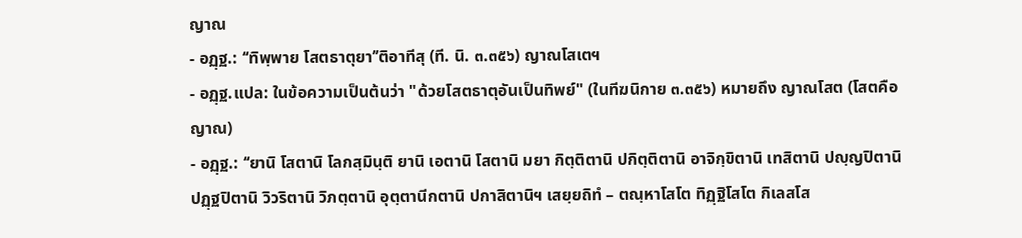ญาณ
- อฏฺฐ.: ‘‘ทิพฺพาย โสตธาตุยา’’ติอาทีสุ (ที. นิ. ๓.๓๕๖) ญาณโสเตฯ
- อฏฺฐ.แปล: ในข้อความเป็นต้นว่า "ด้วยโสตธาตุอันเป็นทิพย์" (ในทีฆนิกาย ๓.๓๕๖) หมายถึง ญาณโสต (โสตคือญาณ)
- อฏฺฐ.: ‘‘ยานิ โสตานิ โลกสฺมินฺติ ยานิ เอตานิ โสตานิ มยา กิตฺติตานิ ปกิตฺติตานิ อาจิกฺขิตานิ เทสิตานิ ปญฺญปิตานิ ปฏฺฐปิตานิ วิวริตานิ วิภตฺตานิ อุตฺตานีกตานิ ปกาสิตานิฯ เสยฺยถิทํ – ตณฺหาโสโต ทิฏฺฐิโสโต กิเลสโส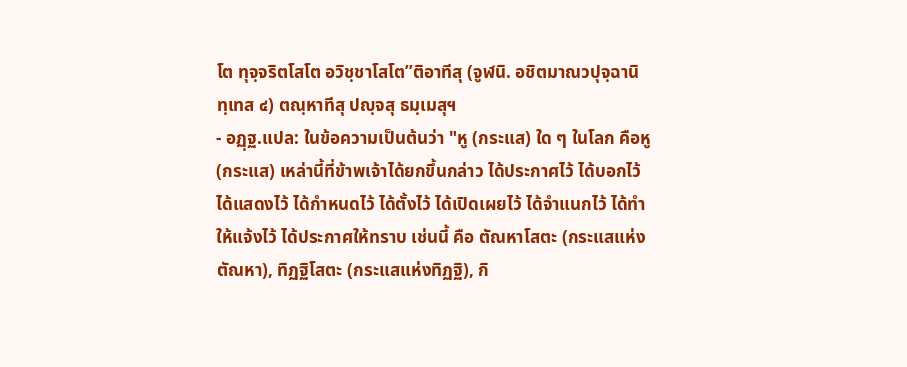โต ทุจฺจริตโสโต อวิชฺชาโสโต’’ติอาทีสุ (จูฬนิ. อชิตมาณวปุจฺฉานิทฺเทส ๔) ตณฺหาทีสุ ปญฺจสุ ธมฺเมสุฯ
- อฏฺฐ.แปล: ในข้อความเป็นต้นว่า "หู (กระแส) ใด ๆ ในโลก คือหู (กระแส) เหล่านี้ที่ข้าพเจ้าได้ยกขึ้นกล่าว ได้ประกาศไว้ ได้บอกไว้ ได้แสดงไว้ ได้กำหนดไว้ ได้ตั้งไว้ ได้เปิดเผยไว้ ได้จำแนกไว้ ได้ทำให้แจ้งไว้ ได้ประกาศให้ทราบ เช่นนี้ คือ ตัณหาโสตะ (กระแสแห่งตัณหา), ทิฏฐิโสตะ (กระแสแห่งทิฏฐิ), กิ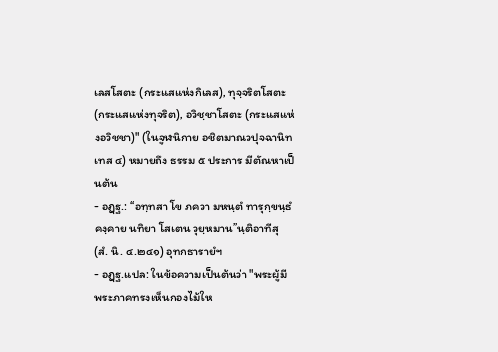เลสโสตะ (กระแสแห่งกิเลส), ทุจฺจริตโสตะ (กระแสแห่งทุจริต), อวิชฺชาโสตะ (กระแสแห่งอวิชชา)" (ในจูฬนิกาย อชิตมาณวปุจฉานิทเทส ๔) หมายถึง ธรรม ๕ ประการ มีตัณหาเป็นต้น
- อฏฺฐ.: ‘‘อทฺทสา โข ภควา มหนฺตํ ทารุกฺขนฺธํ คงฺคาย นทิยา โสเตน วุยฺหมาน’’นฺติอาทีสุ (สํ. นิ. ๔.๒๔๑) อุทกธารายํฯ
- อฏฺฐ.แปล: ในข้อความเป็นต้นว่า "พระผู้มีพระภาคทรงเห็นกองไม้ให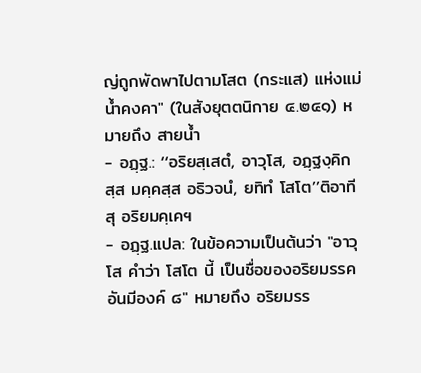ญ่ถูกพัดพาไปตามโสต (กระแส) แห่งแม่น้ำคงคา" (ในสังยุตตนิกาย ๔.๒๔๑) หมายถึง สายน้ำ
- อฏฺฐ.: ‘‘อริยสฺเสตํ, อาวุโส, อฏฺฐงฺคิกสฺส มคฺคสฺส อธิวจนํ, ยทิทํ โสโต’’ติอาทีสุ อริยมคฺเคฯ
- อฏฺฐ.แปล: ในข้อความเป็นต้นว่า "อาวุโส คำว่า โสโต นี้ เป็นชื่อของอริยมรรคอันมีองค์ ๘" หมายถึง อริยมรร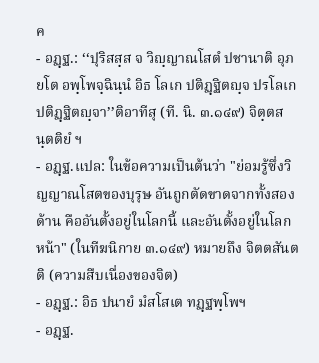ค
- อฏฺฐ.: ‘‘ปุริสสฺส จ วิญฺญาณโสตํ ปชานาติ อุภยโต อพฺโพจฺฉินฺนํ อิธ โลเก ปติฏฺฐิตญฺจ ปรโลเก ปติฏฺฐิตญฺจา’’ติอาทีสุ (ที. นิ. ๓.๑๔๙) จิตฺตสนฺตติยํ ฯ
- อฏฺฐ.แปล: ในข้อความเป็นต้นว่า "ย่อมรู้ซึ่งวิญญาณโสตของบุรุษ อันถูกตัดขาดจากทั้งสองด้าน คืออันตั้งอยู่ในโลกนี้ และอันตั้งอยู่ในโลกหน้า" (ในทีฆนิกาย ๓.๑๔๙) หมายถึง จิตตสันตติ (ความสืบเนื่องของจิต)
- อฏฺฐ.: อิธ ปนายํ มํสโสเต ทฏฺฐพฺโพฯ
- อฏฺฐ.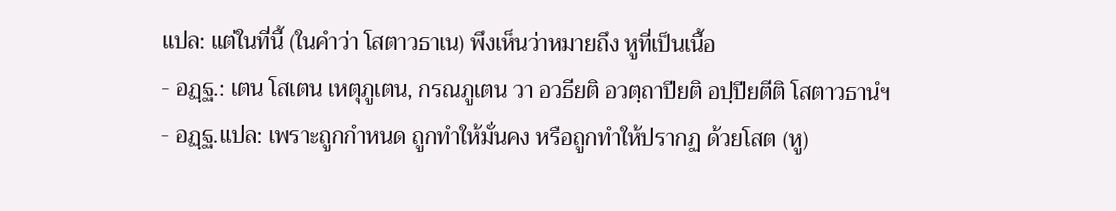แปล: แต่ในที่นี้ (ในคำว่า โสตาวธาเน) พึงเห็นว่าหมายถึง หูที่เป็นเนื้อ
- อฏฺฐ.: เตน โสเตน เหตุภูเตน, กรณภูเตน วา อวธียติ อวตฺถาปียติ อปฺปียตีติ โสตาวธานํฯ
- อฏฺฐ.แปล: เพราะถูกกำหนด ถูกทำให้มั่นคง หรือถูกทำให้ปรากฏ ด้วยโสต (หู)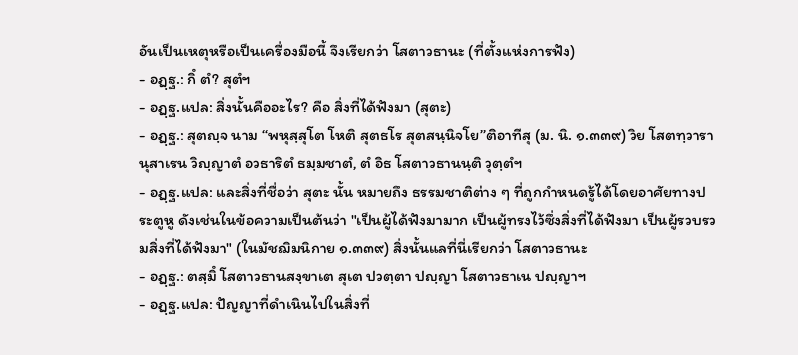อันเป็นเหตุหรือเป็นเครื่องมือนี้ จึงเรียกว่า โสตาวธานะ (ที่ตั้งแห่งการฟัง)
- อฏฺฐ.: กิํ ตํ? สุตํฯ
- อฏฺฐ.แปล: สิ่งนั้นคืออะไร? คือ สิ่งที่ได้ฟังมา (สุตะ)
- อฏฺฐ.: สุตญฺจ นาม ‘‘พหุสฺสุโต โหติ สุตธโร สุตสนฺนิจโย’’ติอาทีสุ (ม. นิ. ๑.๓๓๙) วิย โสตทฺวารานุสาเรน วิญฺญาตํ อวธาริตํ ธมฺมชาตํ, ตํ อิธ โสตาวธานนฺติ วุตฺตํฯ
- อฏฺฐ.แปล: และสิ่งที่ชื่อว่า สุตะ นั้น หมายถึง ธรรมชาติต่าง ๆ ที่ถูกกำหนดรู้ได้โดยอาศัยทางประตูหู ดังเช่นในข้อความเป็นต้นว่า "เป็นผู้ได้ฟังมามาก เป็นผู้ทรงไว้ซึ่งสิ่งที่ได้ฟังมา เป็นผู้รวบรวมสิ่งที่ได้ฟังมา" (ในมัชฌิมนิกาย ๑.๓๓๙) สิ่งนั้นแลที่นี่เรียกว่า โสตาวธานะ
- อฏฺฐ.: ตสฺมิํ โสตาวธานสงฺขาเต สุเต ปวตฺตา ปญฺญา โสตาวธาเน ปญฺญาฯ
- อฏฺฐ.แปล: ปัญญาที่ดำเนินไปในสิ่งที่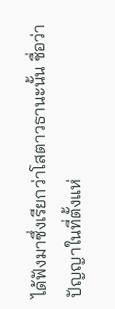ได้ฟังมาซึ่งเรียกว่าโสตาวธานะนั้น ชื่อว่า ปัญญาในที่ตั้งแห่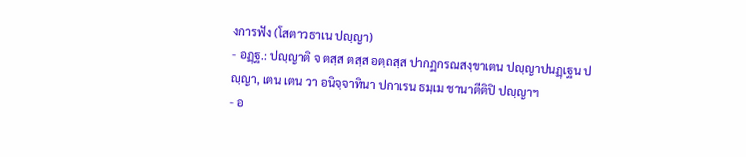งการฟัง (โสตาวธาเน ปญฺญา)
- อฏฺฐ.: ปญฺญาติ จ ตสฺส ตสฺส อตฺถสฺส ปากฏกรณสงฺขาเตน ปญฺญาปนฏฺเฐน ปญฺญา, เตน เตน วา อนิจฺจาทินา ปกาเรน ธมฺเม ชานาตีติปิ ปญฺญาฯ
- อ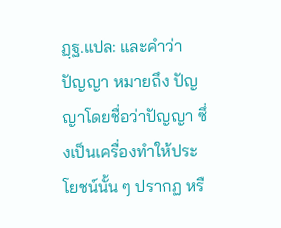ฏฺฐ.แปล: และคำว่า ปัญญา หมายถึง ปัญญาโดยชื่อว่าปัญญา ซึ่งเป็นเครื่องทำให้ประโยชน์นั้น ๆ ปรากฏ หรื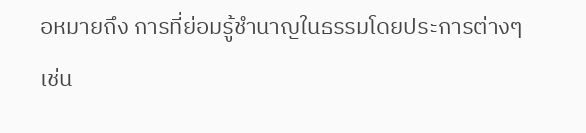อหมายถึง การที่ย่อมรู้ชำนาญในธรรมโดยประการต่างๆ เช่น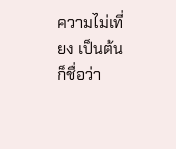ความไม่เที่ยง เป็นต้น ก็ชื่อว่า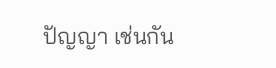ปัญญา เช่นกัน